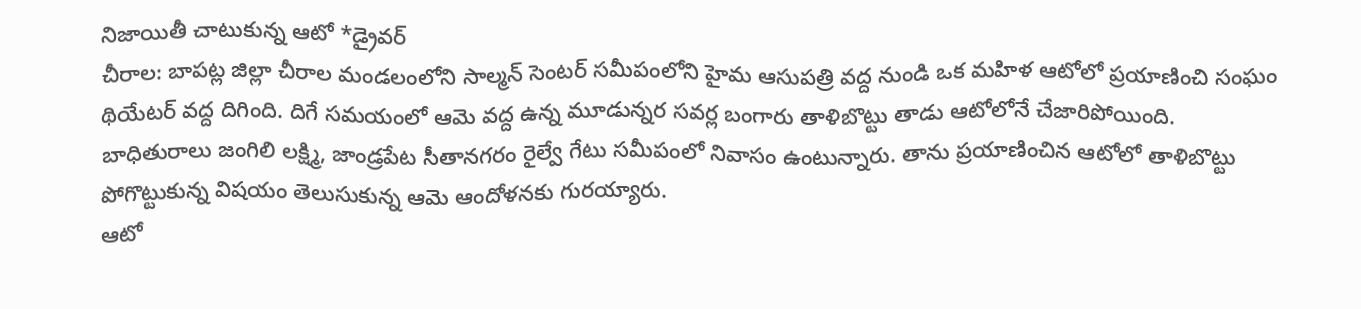నిజాయితీ చాటుకున్న ఆటో *డ్రైవర్
చీరాల: బాపట్ల జిల్లా చీరాల మండలంలోని సాల్మన్ సెంటర్ సమీపంలోని హైమ ఆసుపత్రి వద్ద నుండి ఒక మహిళ ఆటోలో ప్రయాణించి సంఘం థియేటర్ వద్ద దిగింది. దిగే సమయంలో ఆమె వద్ద ఉన్న మూడున్నర సవర్ల బంగారు తాళిబొట్టు తాడు ఆటోలోనే చేజారిపోయింది.
బాధితురాలు జంగిలి లక్ష్మి, జాండ్రపేట సీతానగరం రైల్వే గేటు సమీపంలో నివాసం ఉంటున్నారు. తాను ప్రయాణించిన ఆటోలో తాళిబొట్టు పోగొట్టుకున్న విషయం తెలుసుకున్న ఆమె ఆందోళనకు గురయ్యారు.
ఆటో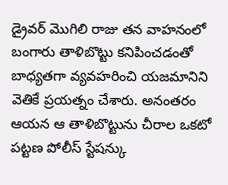డ్రైవర్ మొగిలి రాజు తన వాహనంలో బంగారు తాళిబొట్టు కనిపించడంతో బాధ్యతగా వ్యవహరించి యజమానిని వెతికే ప్రయత్నం చేశారు. అనంతరం ఆయన ఆ తాళిబొట్టును చీరాల ఒకటో పట్టణ పోలీస్ స్టేషన్కు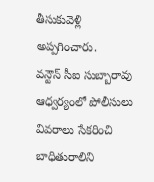తీసుకువెళ్లి అప్పగించారు.
వన్టౌన్ సీఐ సుబ్బారావు ఆధ్వర్యంలో పోలీసులు వివరాలు సేకరించి బాధితురాలిని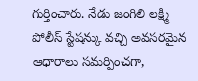గుర్తించారు. నేడు జంగిలి లక్ష్మి పోలీస్ స్టేషన్కు వచ్చి అవసరమైన ఆధారాలు సమర్పించగా,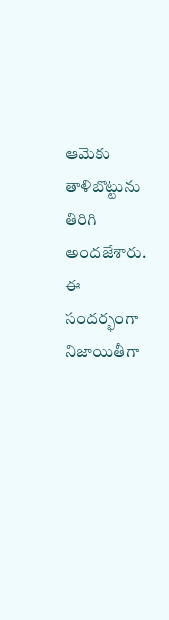ఆమెకు తాళిబొట్టును తిరిగి అందజేశారు.
ఈ సందర్భంగా నిజాయితీగా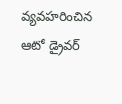వ్యవహరించిన ఆటో డ్రైవర్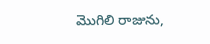మొగిలి రాజును,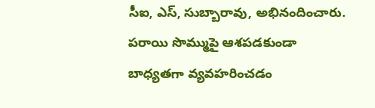సీఐ, ఎస్, సుబ్బారావు, అభినందించారు. పరాయి సొమ్ముపై ఆశపడకుండా బాధ్యతగా వ్యవహరించడం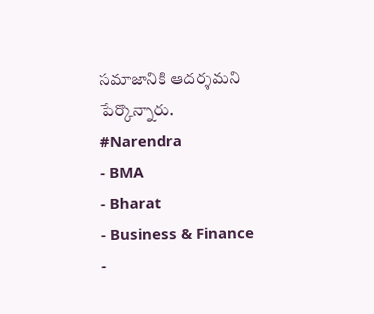సమాజానికి ఆదర్శమని పేర్కొన్నారు.
#Narendra
- BMA
- Bharat
- Business & Finance
-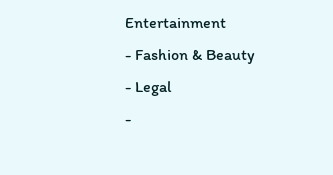Entertainment
- Fashion & Beauty
- Legal
-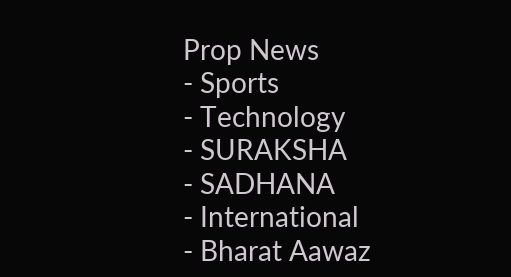Prop News
- Sports
- Technology
- SURAKSHA
- SADHANA
- International
- Bharat Aawaz